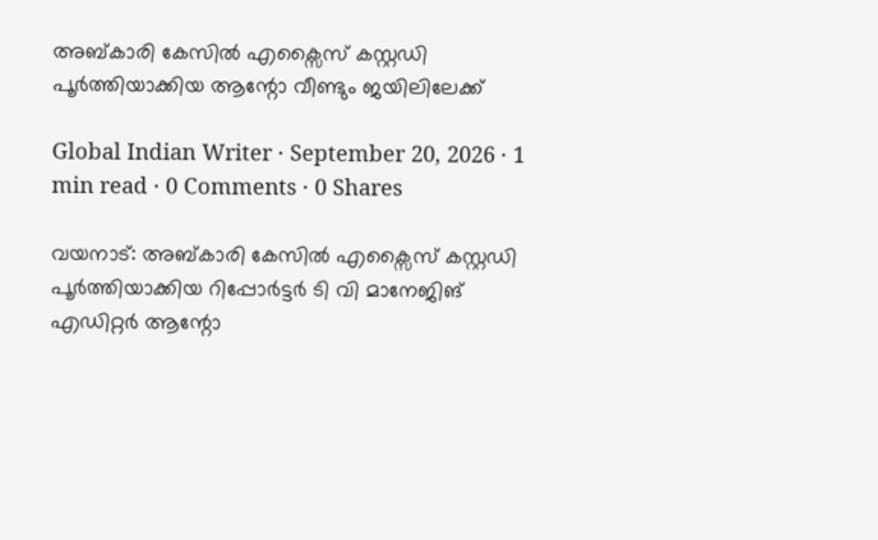അബ്കാരി കേസിൽ എക്സൈസ് കസ്റ്റഡി പൂർത്തിയാക്കിയ ആന്റോ വീണ്ടും ജയിലിലേക്ക്

Global Indian Writer · September 20, 2026 · 1 min read · 0 Comments · 0 Shares

വയനാട്: അബ്കാരി കേസിൽ എക്സൈസ് കസ്റ്റഡി പൂർത്തിയാക്കിയ റിപ്പോർട്ടർ ടി വി മാനേജിങ് എഡിറ്റർ ആന്റോ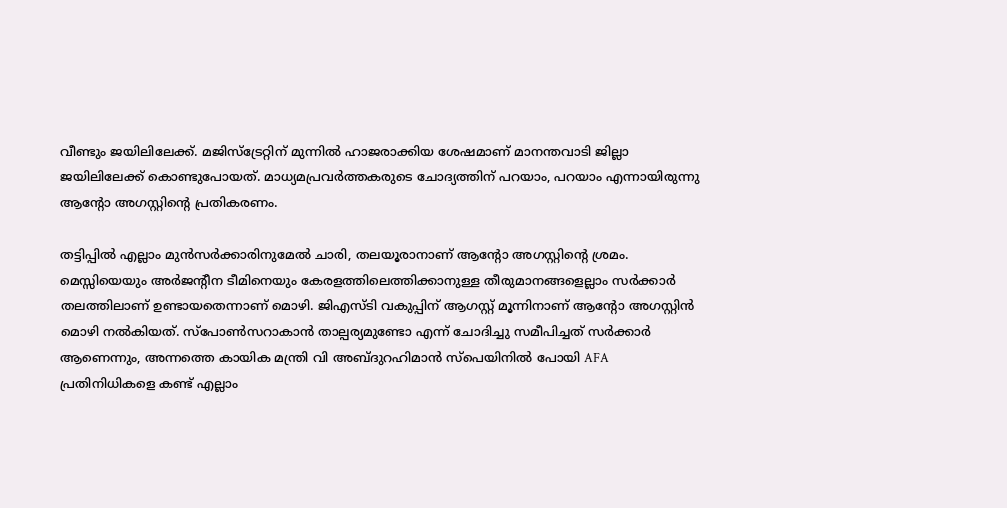വീണ്ടും ജയിലിലേക്ക്. മജിസ്ട്രേറ്റിന് മുന്നിൽ ഹാജരാക്കിയ ശേഷമാണ് മാനന്തവാടി ജില്ലാ ജയിലിലേക്ക് കൊണ്ടുപോയത്. മാധ്യമപ്രവർത്തകരുടെ ചോദ്യത്തിന് പറയാം, പറയാം എന്നായിരുന്നു ആന്റോ അഗസ്റ്റിന്റെ പ്രതികരണം.

തട്ടിപ്പിൽ എല്ലാം മുൻസർക്കാരിനുമേൽ ചാരി, തലയൂരാനാണ് ആന്റോ അഗസ്റ്റിന്റെ ശ്രമം. മെസ്സിയെയും അർജന്റീന ടീമിനെയും കേരളത്തിലെത്തിക്കാനുള്ള തീരുമാനങ്ങളെല്ലാം സർക്കാർ തലത്തിലാണ് ഉണ്ടായതെന്നാണ് മൊഴി. ജിഎസ്ടി വകുപ്പിന് ആഗസ്റ്റ് മൂന്നിനാണ് ആന്റോ അഗസ്റ്റിൻ മൊഴി നൽകിയത്. സ്പോൺസറാകാൻ താല്പര്യമുണ്ടോ എന്ന് ചോദിച്ചു സമീപിച്ചത് സർക്കാർ ആണെന്നും, അന്നത്തെ കായിക മന്ത്രി വി അബ്ദുറഹിമാൻ സ്പെയിനിൽ പോയി AFA പ്രതിനിധികളെ കണ്ട് എല്ലാം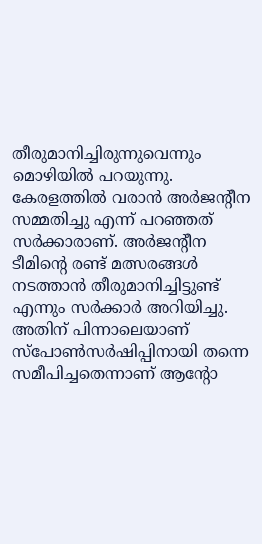തീരുമാനിച്ചിരുന്നുവെന്നും മൊഴിയിൽ പറയുന്നു. കേരളത്തിൽ വരാൻ അർജന്റീന സമ്മതിച്ചു എന്ന് പറഞ്ഞത് സർക്കാരാണ്. അർജന്റീന ടീമിന്റെ രണ്ട് മത്സരങ്ങൾ നടത്താൻ തീരുമാനിച്ചിട്ടുണ്ട് എന്നും സർക്കാർ അറിയിച്ചു. അതിന് പിന്നാലെയാണ് സ്പോൺസർഷിപ്പിനായി തന്നെ സമീപിച്ചതെന്നാണ് ആന്റോ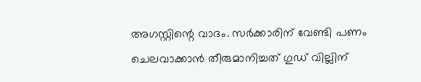അഗസ്റ്റിന്റെ വാദം. സർക്കാരിന് വേണ്ടി പണം ചെലവാക്കാൻ തീരുമാനിച്ചത് ഗുഡ് വില്ലിന്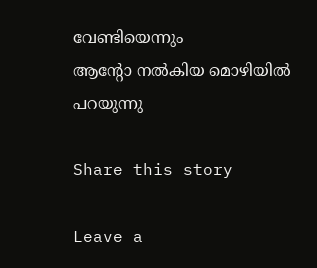വേണ്ടിയെന്നും
ആന്റോ നൽകിയ മൊഴിയിൽ പറയുന്നു

Share this story

Leave a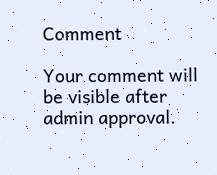Comment

Your comment will be visible after admin approval.